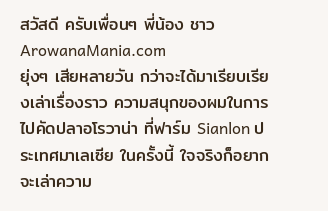สวัสดี ครับเพื่อนๆ พี่น้อง ชาว ArowanaMania.com
ยุ่งๆ เสียหลายวัน กว่าจะได้มาเรียบเรียงเล่าเรื่องราว ความสนุกของผมในการไปคัดปลาอโรวาน่า ที่ฟาร์ม Sianlon ประเทศมาเลเซีย ในครั้งนี้ ใจจริงก็อยากจะเล่าความ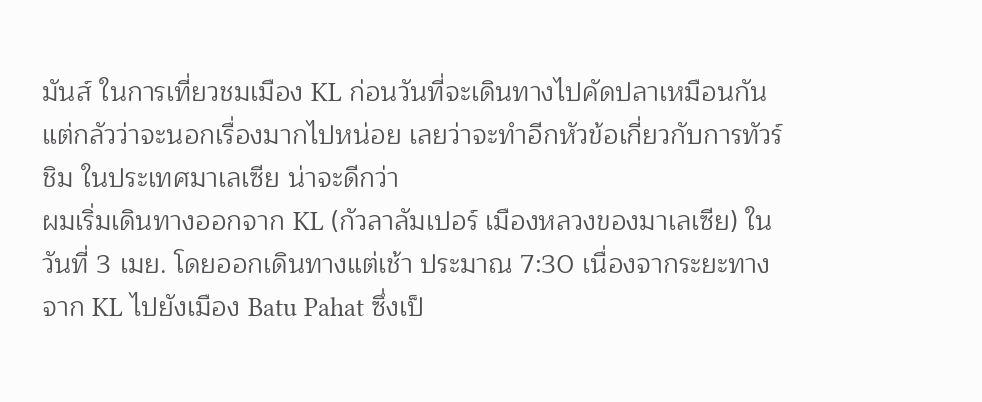มันส์ ในการเที่ยวชมเมือง KL ก่อนวันที่จะเดินทางไปคัดปลาเหมือนกัน แต่กลัวว่าจะนอกเรื่องมากไปหน่อย เลยว่าจะทำอีกหัวข้อเกี่ยวกับการทัวร์ชิม ในประเทศมาเลเซีย น่าจะดีกว่า
ผมเริ่มเดินทางออกจาก KL (กัวลาลัมเปอร์ เมืองหลวงของมาเลเซีย) ในวันที่ 3 เมย. โดยออกเดินทางแต่เช้า ประมาณ 7:30 เนื่องจากระยะทางจาก KL ไปยังเมือง Batu Pahat ซึ่งเป็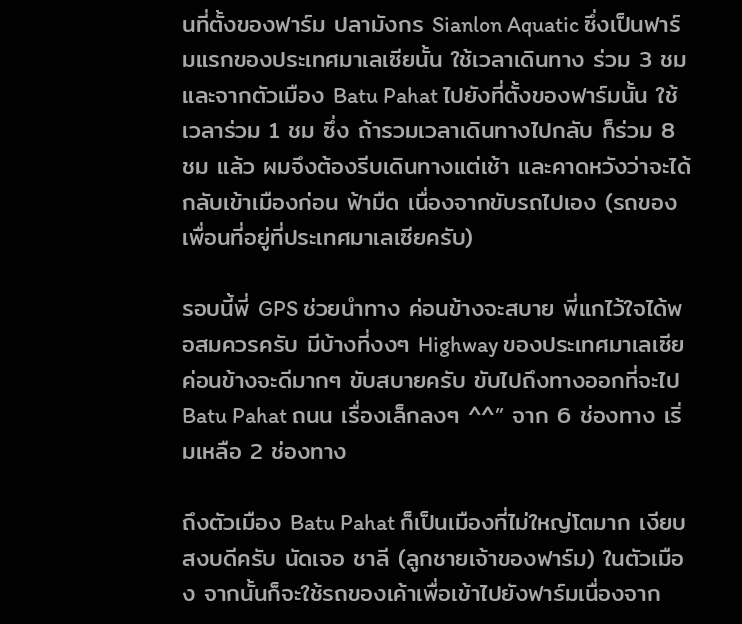นที่ตั้งของฟาร์ม ปลามังกร Sianlon Aquatic ซึ่งเป็นฟาร์มแรกของประเทศมาเลเซียนั้น ใช้เวลาเดินทาง ร่วม 3 ชม และจากตัวเมือง Batu Pahat ไปยังที่ตั้งของฟาร์มนั้น ใช้เวลาร่วม 1 ชม ซึ่ง ถ้ารวมเวลาเดินทางไปกลับ ก็ร่วม 8 ชม แล้ว ผมจึงต้องรีบเดินทางแต่เช้า และคาดหวังว่าจะได้กลับเข้าเมืองก่อน ฟ้ามืด เนื่องจากขับรถไปเอง (รถของเพื่อนที่อยู่ที่ประเทศมาเลเซียครับ)

รอบนี้พี่ GPS ช่วยนำทาง ค่อนข้างจะสบาย พี่แกไว้ใจได้พอสมควรครับ มีบ้างที่งงๆ Highway ของประเทศมาเลเซีย ค่อนข้างจะดีมากๆ ขับสบายครับ ขับไปถึงทางออกที่จะไป Batu Pahat ถนน เรื่องเล็กลงๆ ^^” จาก 6 ช่องทาง เริ่มเหลือ 2 ช่องทาง

ถึงตัวเมือง Batu Pahat ก็เป็นเมืองที่ไม่ใหญ่โตมาก เงียบสงบดีครับ นัดเจอ ชาลี (ลูกชายเจ้าของฟาร์ม) ในตัวเมือง จากนั้นก็จะใช้รถของเค้าเพื่อเข้าไปยังฟาร์มเนื่องจาก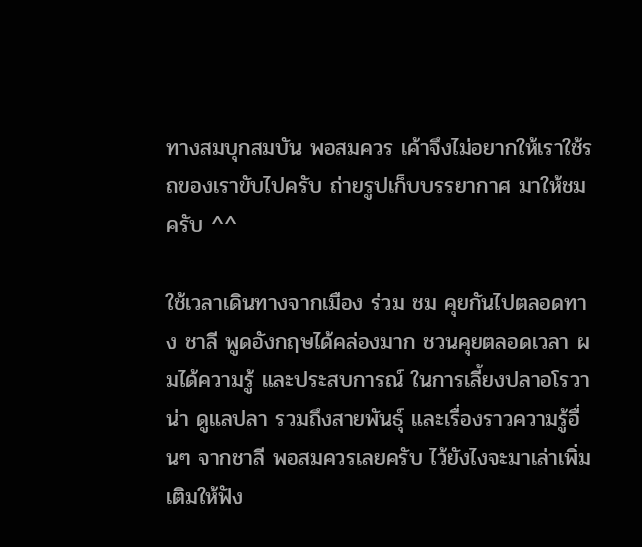ทางสมบุกสมบัน พอสมควร เค้าจึงไม่อยากให้เราใช้รถของเราขับไปครับ ถ่ายรูปเก็บบรรยากาศ มาให้ชมครับ ^^

ใช้เวลาเดินทางจากเมือง ร่วม ชม คุยกันไปตลอดทาง ชาลี พูดอังกฤษได้คล่องมาก ชวนคุยตลอดเวลา ผมได้ความรู้ และประสบการณ์ ในการเลี้ยงปลาอโรวาน่า ดูแลปลา รวมถึงสายพันธุ์ และเรื่องราวความรู้อื่นๆ จากชาลี พอสมควรเลยครับ ไว้ยังไงจะมาเล่าเพิ่มเติมให้ฟัง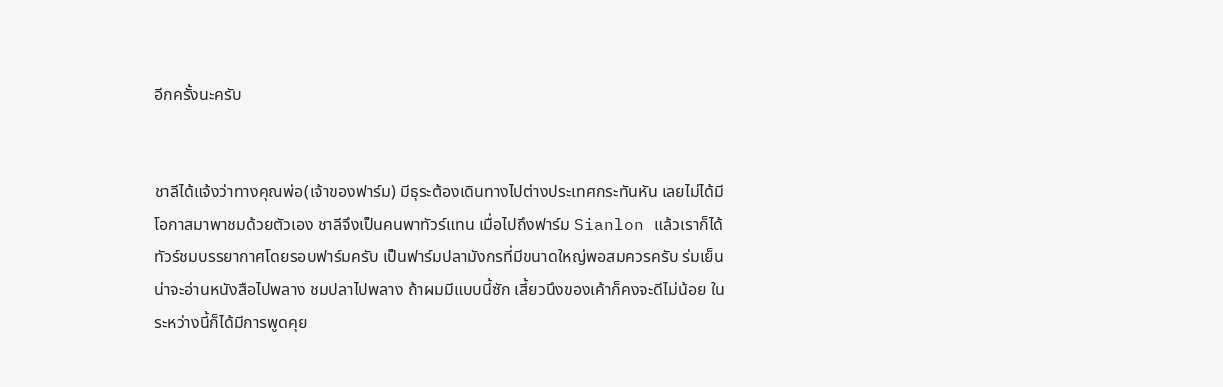อีกครั้งนะครับ


ชาลีได้แจ้งว่าทางคุณพ่อ(เจ้าของฟาร์ม) มีธุระต้องเดินทางไปต่างประเทศกระทันหัน เลยไม่ได้มีโอกาสมาพาชมด้วยตัวเอง ชาลีจึงเป็นคนพาทัวร์แทน เมื่อไปถึงฟาร์ม Sianlon แล้วเราก็ได้ทัวร์ชมบรรยากาศโดยรอบฟาร์มครับ เป็นฟาร์มปลามังกรที่มีขนาดใหญ่พอสมควรครับ ร่มเย็น น่าจะอ่านหนังสือไปพลาง ชมปลาไปพลาง ถ้าผมมีแบบนี้ซัก เสี้ยวนึงของเค้าก็คงจะดีไม่น้อย ในระหว่างนี้ก็ได้มีการพูดคุย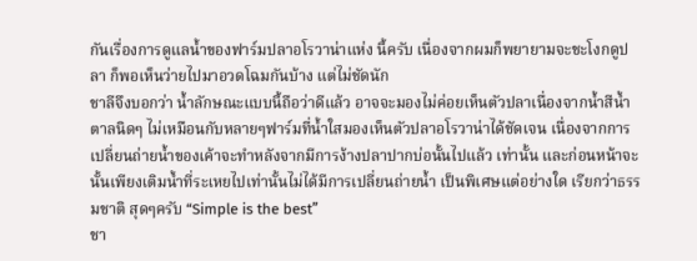กันเรื่องการดูแลน้ำของฟาร์มปลาอโรวาน่าแห่ง นี้ครับ เนื่องจากผมก็พยายามจะชะโงกดูปลา ก็พอเห็นว่ายไปมาอวดโฉมกันบ้าง แต่ไม่ชัดนัก
ชาลีจึงบอกว่า น้ำลักษณะแบบนี้ถือว่าดีแล้ว อาจจะมองไม่ค่อยเห็นตัวปลาเนื่องจากน้ำสีน้ำตาลนิดๆ ไม่เหมือนกับหลายๆฟาร์มที่น้ำใสมองเห็นตัวปลาอโรวาน่าได้ชัดเจน เนื่องจากการเปลี่ยนถ่ายน้ำของเค้าจะทำหลังจากมีการง้างปลาปากบ่อนั้นไปแล้ว เท่านั้น และก่อนหน้าจะนั้นเพียงเติมน้ำที่ระเหยไปเท่านั้นไม่ได้มีการเปลี่ยนถ่ายน้ำ เป็นพิเศษแต่อย่างใด เรียกว่าธรรมชาติ สุดๆครับ “Simple is the best”
ชา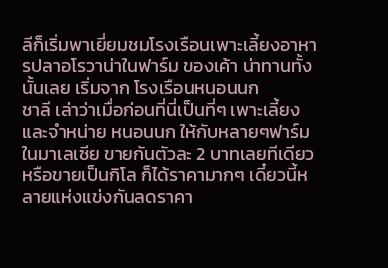ลีก็เริ่มพาเยี่ยมชมโรงเรือนเพาะเลี้ยงอาหารปลาอโรวาน่าในฟาร์ม ของเค้า น่าทานทั้งนั้นเลย เริ่มจาก โรงเรือนหนอนนก
ชาลี เล่าว่าเมื่อก่อนที่นี่เป็นที่ๆ เพาะเลี้ยงและจำหน่าย หนอนนก ให้กับหลายๆฟาร์มในมาเลเซีย ขายกันตัวละ 2 บาทเลยทีเดียว หรือขายเป็นกิโล ก็ได้ราคามากๆ เดี๋ยวนี้หลายแห่งแข่งกันลดราคา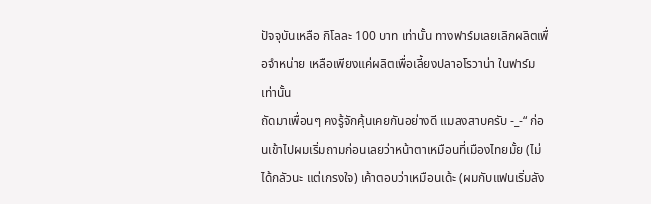ปัจจุบันเหลือ กิโลละ 100 บาท เท่านั้น ทางฟาร์มเลยเลิกผลิตเพื่อจำหน่าย เหลือเพียงแค่ผลิตเพื่อเลี้ยงปลาอโรวาน่า ในฟาร์มเท่านั้น
ถัดมาเพื่อนๆ คงรู้จักคุ้นเคยกันอย่างดี แมลงสาบครับ -_-“ ก่อนเข้าไปผมเริ่มถามก่อนเลยว่าหน้าตาเหมือนที่เมืองไทยมั้ย (ไม่ได้กลัวนะ แต่เกรงใจ) เค้าตอบว่าเหมือนเด้ะ (ผมกับแฟนเริ่มลัง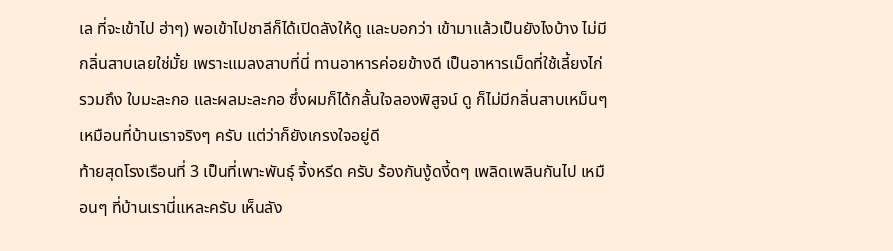เล ที่จะเข้าไป ฮ่าๆ) พอเข้าไปชาลีก็ได้เปิดลังให้ดู และบอกว่า เข้ามาแล้วเป็นยังไงบ้าง ไม่มีกลิ่นสาบเลยใช่มั้ย เพราะแมลงสาบที่นี่ ทานอาหารค่อยข้างดี เป็นอาหารเม็ดที่ใช้เลี้ยงไก่ รวมถึง ใบมะละกอ และผลมะละกอ ซึ่งผมก็ได้กลั้นใจลองพิสูจน์ ดู ก็ไม่มีกลิ่นสาบเหม็นๆ เหมือนที่บ้านเราจริงๆ ครับ แต่ว่าก็ยังเกรงใจอยู่ดี
ท้ายสุดโรงเรือนที่ 3 เป็นที่เพาะพันธุ์ จิ้งหรีด ครับ ร้องกันงู้ดงี้ดๆ เพลิดเพลินกันไป เหมือนๆ ที่บ้านเรานี่แหละครับ เห็นลัง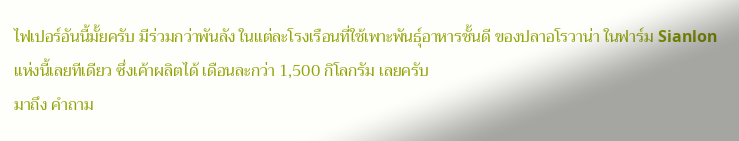ไฟเปอร์อันนี้มั้ยครับ มีร่วมกว่าพันลัง ในแต่ละโรงเรือนที่ใช้เพาะพันธุ์อาหารชั้นดี ของปลาอโรวาน่า ในฟาร์ม Sianlon แห่งนี้เลยทีเดียว ซึ่งเค้าผลิตได้ เดือนละกว่า 1,500 กิโลกรัม เลยครับ
มาถึง คำถาม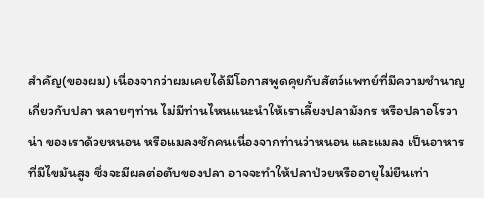สำคัญ(ของผม) เนื่องจากว่าผมเคยได้มีโอกาสพูดคุยกับสัตว์แพทย์ที่มีความชำนาญเกี่ยวกับปลา หลายๆท่าน ไม่มีท่านไหนแนะนำให้เราเลี้ยงปลามังกร หรือปลาอโรวาน่า ของเราด้วยหนอน หรือแมลงซักคนเนื่องจากท่านว่าหนอน และแมลง เป็นอาหารที่มีไขมันสูง ซึ่งจะมีผลต่อตับของปลา อาจจะทำให้ปลาป่วยหรืออายุไม่ยืนเท่า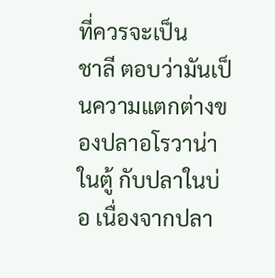ที่ควรจะเป็น
ชาลี ตอบว่ามันเป็นความแตกต่างของปลาอโรวาน่าในตู้ กับปลาในบ่อ เนื่องจากปลา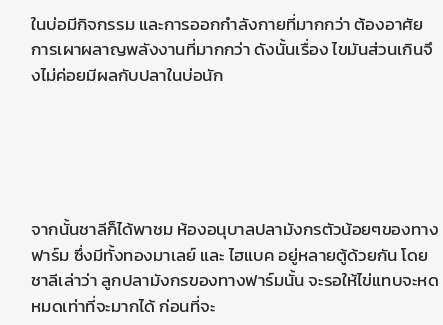ในบ่อมีกิจกรรม และการออกกำลังกายที่มากกว่า ต้องอาศัยการเผาผลาญพลังงานที่มากกว่า ดังนั้นเรื่อง ไขมันส่วนเกินจึงไม่ค่อยมีผลกับปลาในบ่อนัก





จากนั้นชาลีก็ได้พาชม ห้องอนุบาลปลามังกรตัวน้อยๆของทางฟาร์ม ซึ่งมีทั้งทองมาเลย์ และ ไฮแบค อยู่หลายตู้ด้วยกัน โดยชาลีเล่าว่า ลูกปลามังกรของทางฟาร์มนั้น จะรอให้ไข่แทบจะหดหมดเท่าที่จะมากได้ ก่อนที่จะ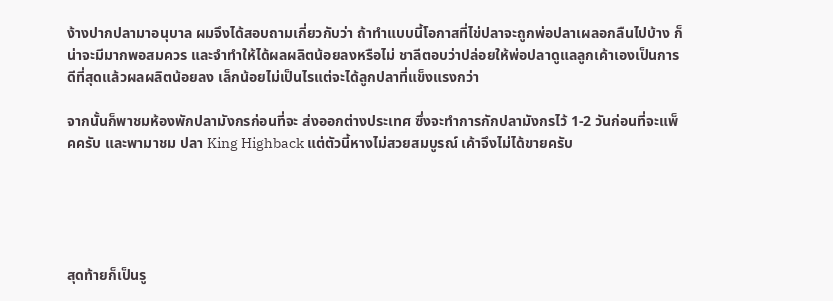ง้างปากปลามาอนุบาล ผมจึงได้สอบถามเกี่ยวกับว่า ถ้าทำแบบนี้โอกาสที่ไข่ปลาจะถูกพ่อปลาเผลอกลืนไปบ้าง ก็น่าจะมีมากพอสมควร และจำทำให้ได้ผลผลิตน้อยลงหรือไม่ ชาลีตอบว่าปล่อยให้พ่อปลาดูแลลูกเค้าเองเป็นการดีที่สุดแล้วผลผลิตน้อยลง เล็กน้อยไม่เป็นไรแต่จะได้ลูกปลาที่แข็งแรงกว่า

จากนั้นก็พาชมห้องพักปลามังกรก่อนที่จะ ส่งออกต่างประเทศ ซึ่งจะทำการกักปลามังกรไว้ 1-2 วันก่อนที่จะแพ็คครับ และพามาชม ปลา King Highback แต่ตัวนี้หางไม่สวยสมบูรณ์ เค้าจึงไม่ได้ขายครับ





สุดท้ายก็เป็นรู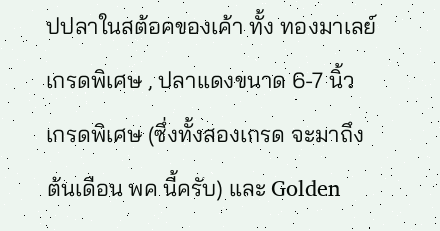ปปลาในสต้อคของเค้า ทั้ง ทองมาเลย์ เกรดพิเศษ , ปลาแดงขนาด 6-7 นิ้ว เกรดพิเศษ (ซึ่งทั้งสองเกรด จะมาถึงต้นเดือน พค นี้ครับ) และ Golden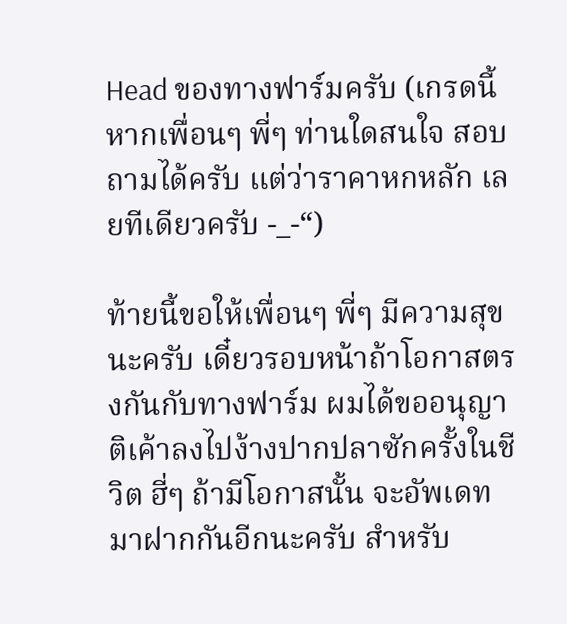Head ของทางฟาร์มครับ (เกรดนี้หากเพื่อนๆ พี่ๆ ท่านใดสนใจ สอบถามได้ครับ แต่ว่าราคาหกหลัก เลยทีเดียวครับ -_-“)

ท้ายนี้ขอให้เพื่อนๆ พี่ๆ มีความสุขนะครับ เดี๋ยวรอบหน้าถ้าโอกาสตรงกันกับทางฟาร์ม ผมได้ขออนุญาติเค้าลงไปง้างปากปลาซักครั้งในชีวิต ฮี่ๆ ถ้ามีโอกาสนั้น จะอัพเดทมาฝากกันอีกนะครับ สำหรับ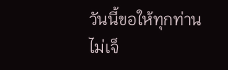วันนี้ขอให้ทุกท่าน ไม่เจ็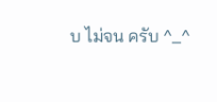บ ไม่จน ครับ ^_^